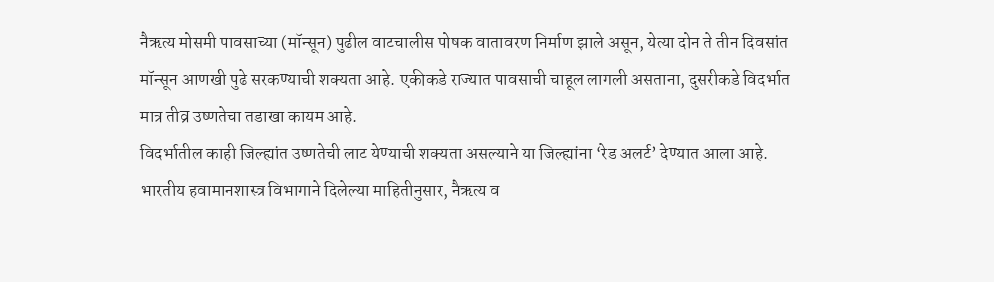नैऋत्य मोसमी पावसाच्या (मॉन्सून) पुढील वाटचालीस पोषक वातावरण निर्माण झाले असून, येत्या दोन ते तीन दिवसांत मॉन्सून आणखी पुढे सरकण्याची शक्यता आहे. एकीकडे राज्यात पावसाची चाहूल लागली असताना, दुसरीकडे विदर्भात मात्र तीव्र उष्णतेचा तडाखा कायम आहे.
विदर्भातील काही जिल्ह्यांत उष्णतेची लाट येण्याची शक्यता असल्याने या जिल्ह्यांना ‘रेड अलर्ट’ देण्यात आला आहे.
भारतीय हवामानशास्त्र विभागाने दिलेल्या माहितीनुसार, नैऋत्य व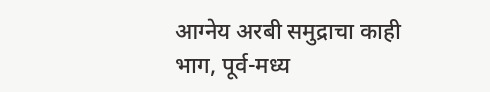आग्नेय अरबी समुद्राचा काही भाग, पूर्व-मध्य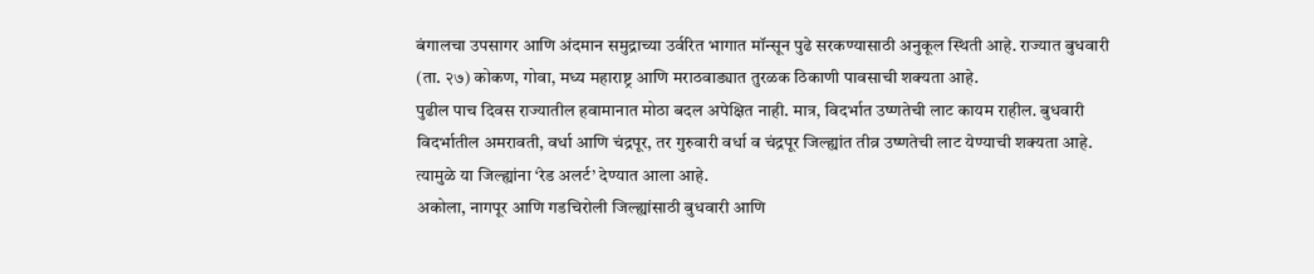बंगालचा उपसागर आणि अंदमान समुद्राच्या उर्वरित भागात मॉन्सून पुढे सरकण्यासाठी अनुकूल स्थिती आहे. राज्यात बुधवारी (ता. २७) कोकण, गोवा, मध्य महाराष्ट्र आणि मराठवाड्यात तुरळक ठिकाणी पावसाची शक्यता आहे.
पुढील पाच दिवस राज्यातील हवामानात मोठा बदल अपेक्षित नाही. मात्र, विदर्भात उष्णतेची लाट कायम राहील. बुधवारी विदर्भातील अमरावती, वर्धा आणि चंद्रपूर, तर गुरुवारी वर्धा व चंद्रपूर जिल्ह्यांत तीव्र उष्णतेची लाट येण्याची शक्यता आहे. त्यामुळे या जिल्ह्यांना ‘रेड अलर्ट’ देण्यात आला आहे.
अकोला, नागपूर आणि गडचिरोली जिल्ह्यांसाठी बुधवारी आणि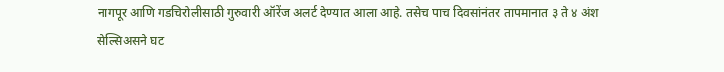नागपूर आणि गडचिरोलीसाठी गुरुवारी ऑरेंज अलर्ट देण्यात आला आहे. तसेच पाच दिवसांनंतर तापमानात ३ ते ४ अंश सेल्सिअसने घट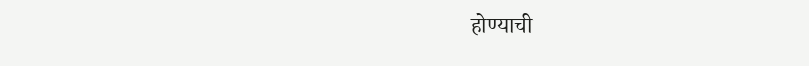होण्याची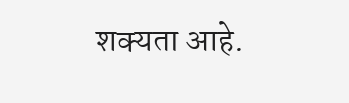शक्यता आहे.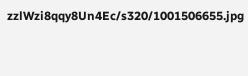zzlWzi8qqy8Un4Ec/s320/1001506655.jpg